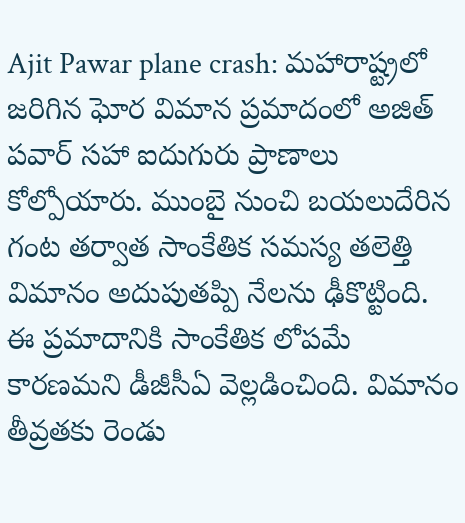Ajit Pawar plane crash: మహారాష్ట్రలో జరిగిన ఘోర విమాన ప్రమాదంలో అజిత్ పవార్ సహా ఐదుగురు ప్రాణాలు కోల్పోయారు. ముంబై నుంచి బయలుదేరిన గంట తర్వాత సాంకేతిక సమస్య తలెత్తి విమానం అదుపుతప్పి నేలను ఢీకొట్టింది. ఈ ప్రమాదానికి సాంకేతిక లోపమే కారణమని డీజీసీఏ వెల్లడించింది. విమానం తీవ్రతకు రెండు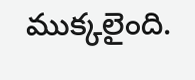ముక్కలైంది.